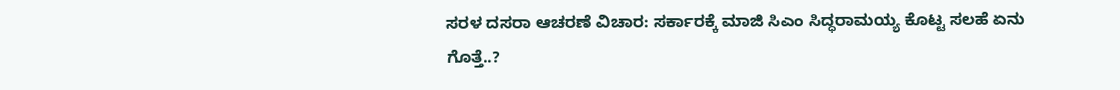ಸರಳ ದಸರಾ ಆಚರಣೆ ವಿಚಾರ: ಸರ್ಕಾರಕ್ಕೆ ಮಾಜಿ ಸಿಎಂ ಸಿದ್ಧರಾಮಯ್ಯ ಕೊಟ್ಟ ಸಲಹೆ ಏನು ಗೊತ್ತೆ..?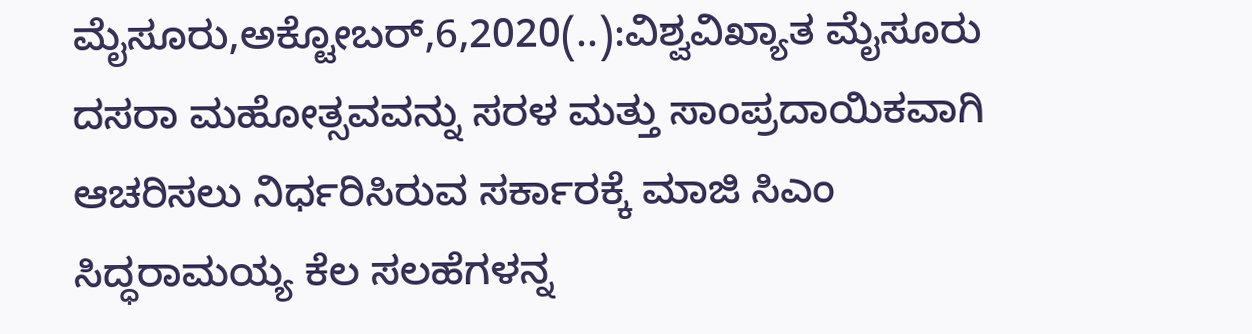ಮೈಸೂರು,ಅಕ್ಟೋಬರ್,6,2020(..):ವಿಶ್ವವಿಖ್ಯಾತ ಮೈಸೂರು ದಸರಾ ಮಹೋತ್ಸವವನ್ನು ಸರಳ ಮತ್ತು ಸಾಂಪ್ರದಾಯಿಕವಾಗಿ ಆಚರಿಸಲು ನಿರ್ಧರಿಸಿರುವ ಸರ್ಕಾರಕ್ಕೆ ಮಾಜಿ ಸಿಎಂ ಸಿದ್ಧರಾಮಯ್ಯ ಕೆಲ ಸಲಹೆಗಳನ್ನ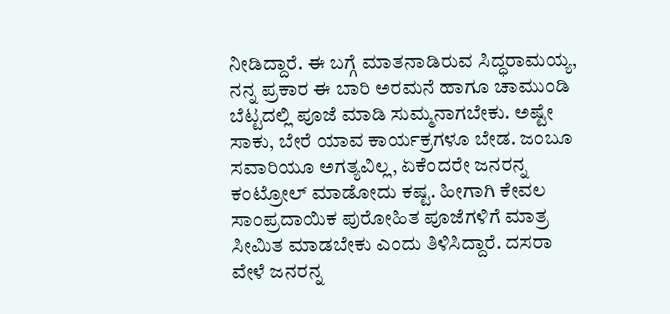ನೀಡಿದ್ದಾರೆ. ಈ ಬಗ್ಗೆ ಮಾತನಾಡಿರುವ ಸಿದ್ಧರಾಮಯ್ಯ, ನನ್ನ ಪ್ರಕಾರ ಈ ಬಾರಿ ಅರಮನೆ ಹಾಗೂ ಚಾಮುಂಡಿ ಬೆಟ್ಟದಲ್ಲಿ ಪೂಜೆ ಮಾಡಿ ಸುಮ್ಮನಾಗಬೇಕು. ಅಷ್ಟೇ ಸಾಕು, ಬೇರೆ ಯಾವ ಕಾರ್ಯಕ್ರಗಳೂ ಬೇಡ. ಜಂಬೂ ಸವಾರಿಯೂ ಅಗತ್ಯವಿಲ್ಲ, ಏಕೆಂದರೇ ಜನರನ್ನ ಕಂಟ್ರೋಲ್ ಮಾಡೋದು ಕಷ್ಟ. ಹೀಗಾಗಿ ಕೇವಲ ಸಾಂಪ್ರದಾಯಿಕ ಪುರೋಹಿತ ಪೂಜೆಗಳಿಗೆ ಮಾತ್ರ ಸೀಮಿತ ಮಾಡಬೇಕು ಎಂದು ತಿಳಿಸಿದ್ದಾರೆ. ದಸರಾ ವೇಳೆ ಜನರನ್ನ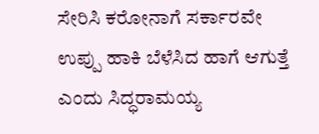ಸೇರಿಸಿ ಕರೋನಾಗೆ ಸರ್ಕಾರವೇ ಉಪ್ಪು ಹಾಕಿ ಬೆಳೆಸಿದ ಹಾಗೆ ಆಗುತ್ತೆ ಎಂದು ಸಿದ್ಧರಾಮಯ್ಯ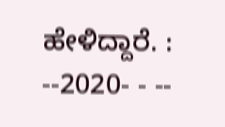ಹೇಳಿದ್ದಾರೆ. : --2020- - --